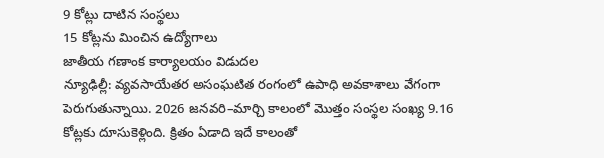9 కోట్లు దాటిన సంస్థలు
15 కోట్లను మించిన ఉద్యోగాలు
జాతీయ గణాంక కార్యాలయం విడుదల
న్యూఢిల్లీ: వ్యవసాయేతర అసంఘటిత రంగంలో ఉపాధి అవకాశాలు వేగంగా పెరుగుతున్నాయి. 2026 జనవరి–మార్చి కాలంలో మొత్తం సంస్థల సంఖ్య 9.16 కోట్లకు దూసుకెళ్లింది. క్రితం ఏడాది ఇదే కాలంతో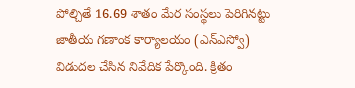పోల్చితే 16.69 శాతం మేర సంస్థలు పెరిగినట్టు జాతీయ గణాంక కార్యాలయం (ఎన్ఎస్వో) విడుదల చేసిన నివేదిక పేర్కొంది. క్రితం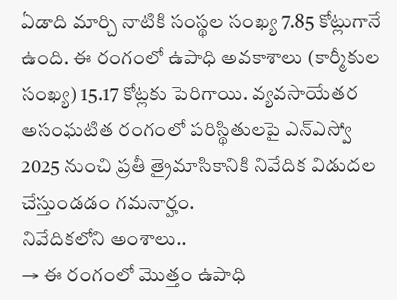ఏడాది మార్చి నాటికి సంస్థల సంఖ్య 7.85 కోట్లుగానే ఉంది. ఈ రంగంలో ఉపాధి అవకాశాలు (కార్మీకుల సంఖ్య) 15.17 కోట్లకు పెరిగాయి. వ్యవసాయేతర అసంఘటిత రంగంలో పరిస్థితులపై ఎన్ఎస్వో 2025 నుంచి ప్రతీ త్రైమాసికానికి నివేదిక విడుదల చేస్తుండడం గమనార్హం.
నివేదికలోని అంశాలు..
→ ఈ రంగంలో మొత్తం ఉపాధి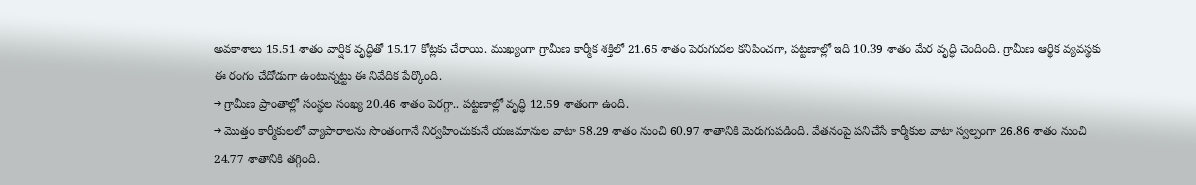అవకాశాలు 15.51 శాతం వార్షిక వృద్ధితో 15.17 కోట్లకు చేరాయి. ముఖ్యంగా గ్రామీణ కార్మీక శక్తిలో 21.65 శాతం పెరుగుదల కనిపించగా, పట్టణాల్లో ఇది 10.39 శాతం మేర వృద్ధి చెందింది. గ్రామీణ ఆర్థిక వ్యవస్థకు ఈ రంగం చేదోడుగా ఉంటున్నట్టు ఈ నివేదిక పేర్కొంది.
→ గ్రామీణ ప్రాంతాల్లో సంస్థల సంఖ్య 20.46 శాతం పెరగ్గా.. పట్టణాల్లో వృద్ధి 12.59 శాతంగా ఉంది.
→ మొత్తం కార్మీకులలో వ్యాపారాలను సొంతంగానే నిర్వహించుకునే యజమానుల వాటా 58.29 శాతం నుంచి 60.97 శాతానికి మెరుగుపడింది. వేతనంపై పనిచేసే కార్మీకుల వాటా స్వల్పంగా 26.86 శాతం నుంచి 24.77 శాతానికి తగ్గింది.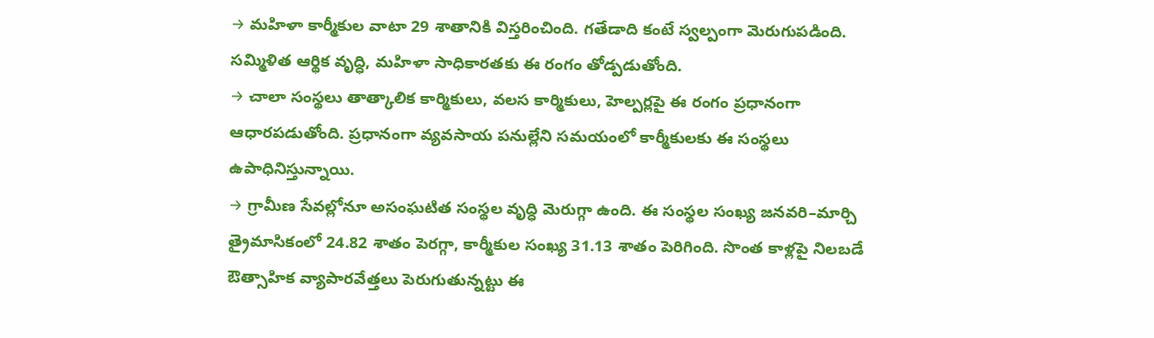→ మహిళా కార్మీకుల వాటా 29 శాతానికి విస్తరించింది. గతేడాది కంటే స్వల్పంగా మెరుగుపడింది. సమ్మిళిత ఆర్థిక వృద్ధి, మహిళా సాధికారతకు ఈ రంగం తోడ్పడుతోంది.
→ చాలా సంస్థలు తాత్కాలిక కార్మికులు, వలస కార్మికులు, హెల్పర్లపై ఈ రంగం ప్రధానంగా ఆధారపడుతోంది. ప్రధానంగా వ్యవసాయ పనుల్లేని సమయంలో కార్మీకులకు ఈ సంస్థలు ఉపాధినిస్తున్నాయి.
→ గ్రామీణ సేవల్లోనూ అసంఘటిత సంస్థల వృద్ధి మెరుగ్గా ఉంది. ఈ సంస్థల సంఖ్య జనవరి–మార్చి త్రైమాసికంలో 24.82 శాతం పెరగ్గా, కార్మీకుల సంఖ్య 31.13 శాతం పెరిగింది. సొంత కాళ్లపై నిలబడే ఔత్సాహిక వ్యాపారవేత్తలు పెరుగుతున్నట్టు ఈ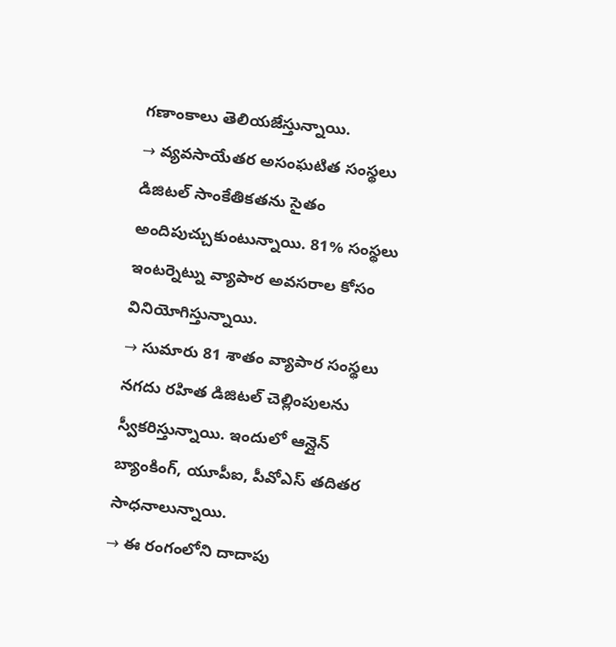గణాంకాలు తెలియజేస్తున్నాయి.
→ వ్యవసాయేతర అసంఘటిత సంస్థలు డిజిటల్ సాంకేతికతను సైతం అందిపుచ్చుకుంటున్నాయి. 81% సంస్థలు ఇంటర్నెట్ను వ్యాపార అవసరాల కోసం వినియోగిస్తున్నాయి.
→ సుమారు 81 శాతం వ్యాపార సంస్థలు నగదు రహిత డిజిటల్ చెల్లింపులను స్వీకరిస్తున్నాయి. ఇందులో ఆన్లైన్ బ్యాంకింగ్, యూపీఐ, పీవోఎస్ తదితర సాధనాలున్నాయి.
→ ఈ రంగంలోని దాదాపు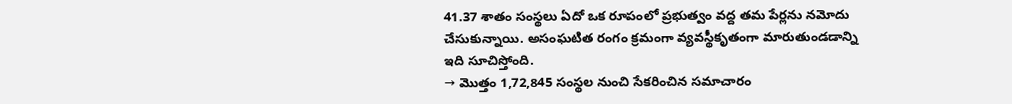41.37 శాతం సంస్థలు ఏదో ఒక రూపంలో ప్రభుత్వం వద్ద తమ పేర్లను నమోదు చేసుకున్నాయి. అసంఘటిత రంగం క్రమంగా వ్యవస్థీకృతంగా మారుతుండడాన్ని ఇది సూచిస్తోంది.
→ మొత్తం 1,72,845 సంస్థల నుంచి సేకరించిన సమాచారం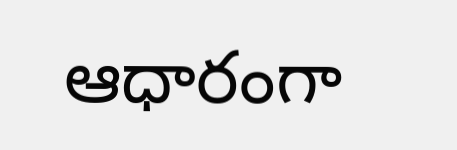ఆధారంగా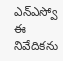ఎన్ఎస్వో ఈ నివేదికను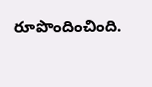రూపొందించింది.